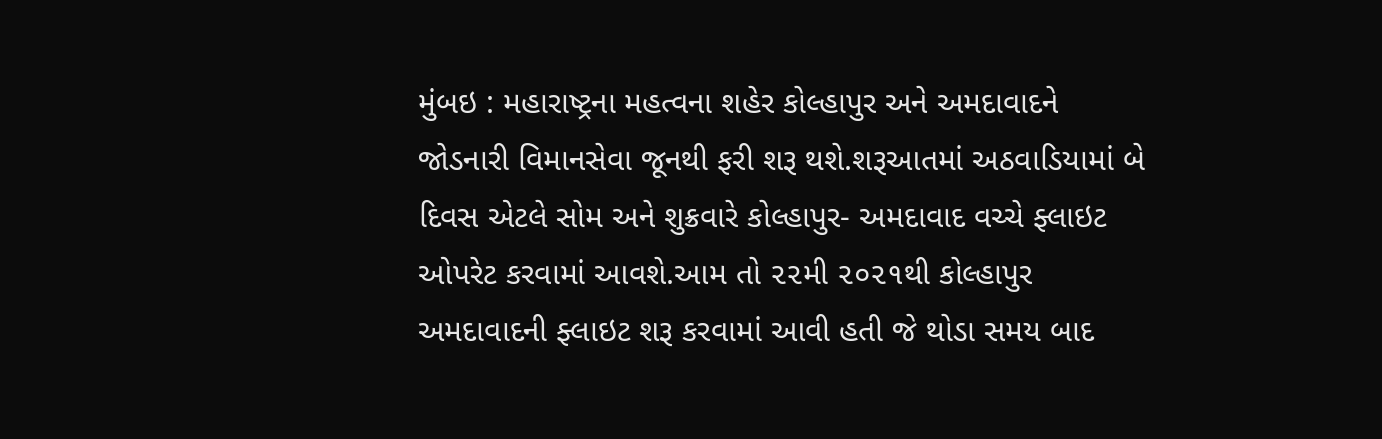મુંબઇ : મહારાષ્ટ્રના મહત્વના શહેર કોલ્હાપુર અને અમદાવાદને જોડનારી વિમાનસેવા જૂનથી ફરી શરૂ થશે.શરૂઆતમાં અઠવાડિયામાં બે દિવસ એટલે સોમ અને શુક્રવારે કોલ્હાપુર- અમદાવાદ વચ્ચે ફ્લાઇટ ઓપરેટ કરવામાં આવશે.આમ તો ૨૨મી ૨૦૨૧થી કોલ્હાપુર અમદાવાદની ફ્લાઇટ શરૂ કરવામાં આવી હતી જે થોડા સમય બાદ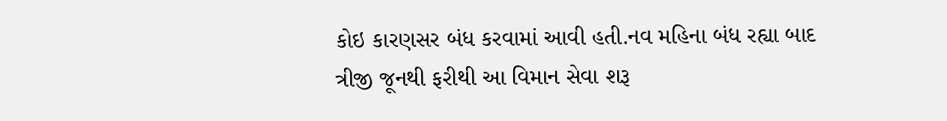કોઇ કારણસર બંધ કરવામાં આવી હતી.નવ મહિના બંધ રહ્યા બાદ ત્રીજી જૂનથી ફરીથી આ વિમાન સેવા શરૂ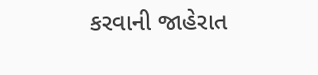કરવાની જાહેરાત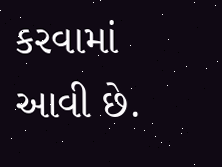કરવામાં આવી છે.